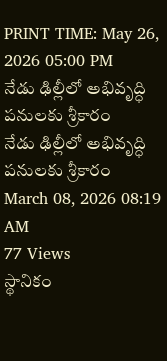PRINT TIME: May 26, 2026 05:00 PM
నేడు ఢిల్లీలో అభివృద్ధి పనులకు శ్రీకారం
నేడు ఢిల్లీలో అభివృద్ధి పనులకు శ్రీకారం
March 08, 2026 08:19 AM
77 Views
స్థానికం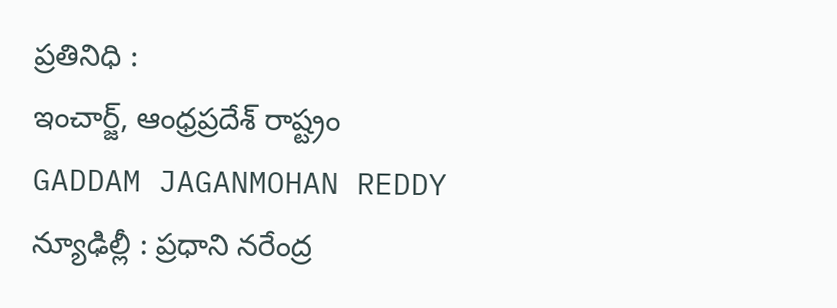ప్రతినిధి :
ఇంచార్జ్, ఆంధ్రప్రదేశ్ రాష్ట్రం
GADDAM JAGANMOHAN REDDY
న్యూఢిల్లీ : ప్రధాని నరేంద్ర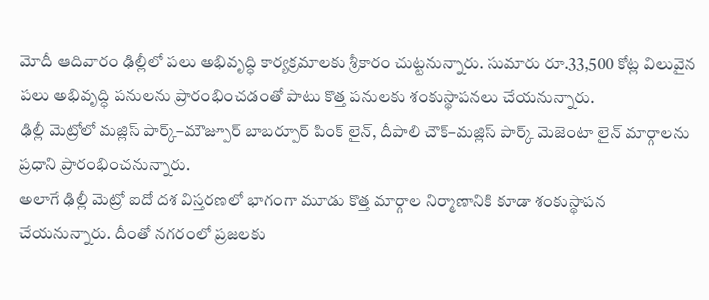మోదీ ఆదివారం ఢిల్లీలో పలు అభివృద్ధి కార్యక్రమాలకు శ్రీకారం చుట్టనున్నారు. సుమారు రూ.33,500 కోట్ల విలువైన పలు అభివృద్ధి పనులను ప్రారంభించడంతో పాటు కొత్త పనులకు శంకుస్థాపనలు చేయనున్నారు.
ఢిల్లీ మెట్రోలో మజ్లిస్ పార్క్–మౌజ్పూర్ బాబర్పూర్ పింక్ లైన్, దీపాలి చౌక్–మజ్లిస్ పార్క్ మెజెంటా లైన్ మార్గాలను ప్రధాని ప్రారంభించనున్నారు.
అలాగే ఢిల్లీ మెట్రో ఐదో దశ విస్తరణలో భాగంగా మూడు కొత్త మార్గాల నిర్మాణానికి కూడా శంకుస్థాపన చేయనున్నారు. దీంతో నగరంలో ప్రజలకు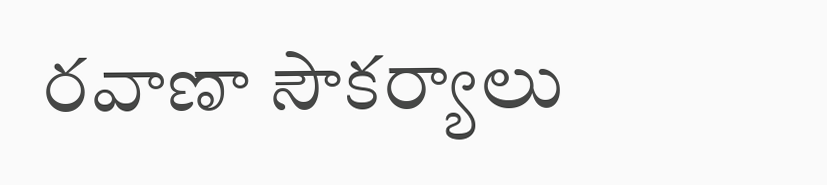రవాణా సౌకర్యాలు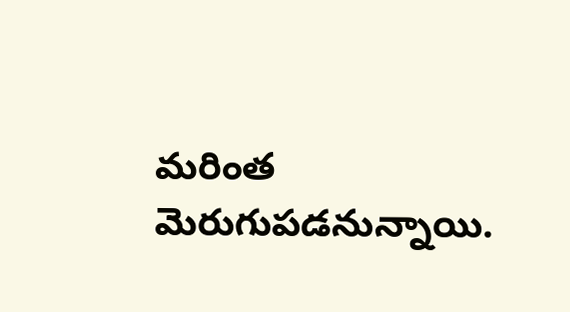మరింత మెరుగుపడనున్నాయి.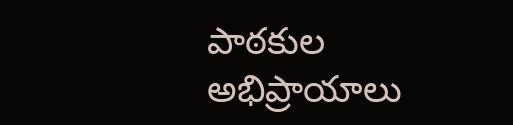పాఠకుల అభిప్రాయాలు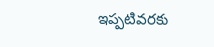ఇప్పటివరకు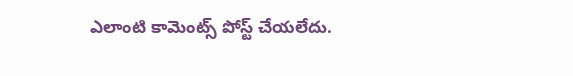ఎలాంటి కామెంట్స్ పోస్ట్ చేయలేదు.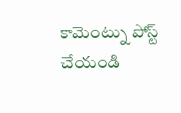కామెంట్ను పోస్ట్ చేయండి